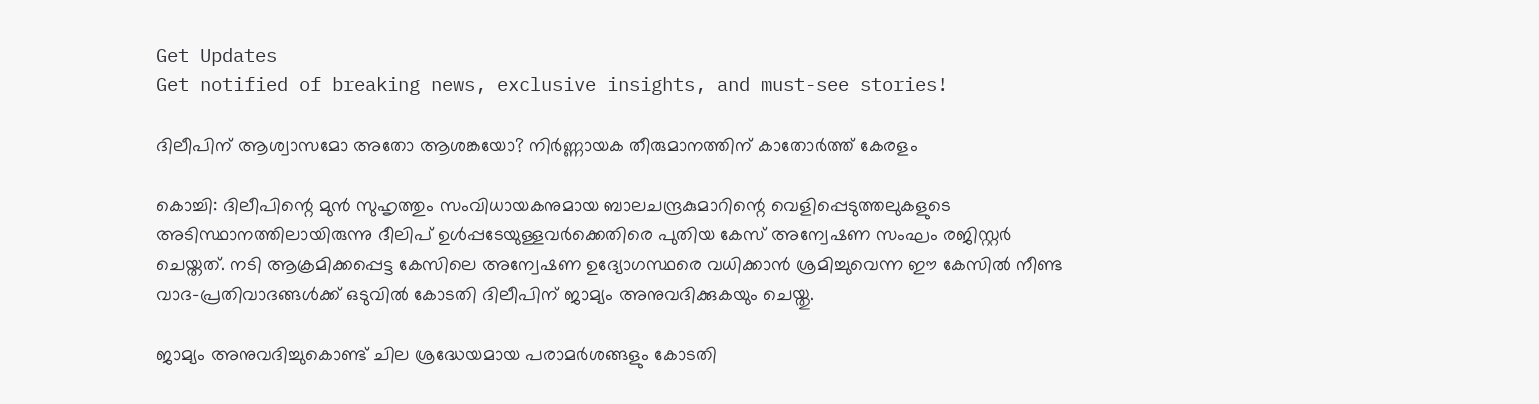Get Updates
Get notified of breaking news, exclusive insights, and must-see stories!

ദിലീപിന് ആശ്വാസമോ അതോ ആശങ്കയോ? നിർണ്ണായക തീരുമാനത്തിന് കാതോർത്ത് കേരളം

കൊച്ചി: ദിലീപിന്റെ മുന്‍ സുഹൃത്തും സംവിധായകനുമായ ബാലചന്ദ്രകുമാറിന്റെ വെളിപ്പെടുത്തലുകളുടെ അടിസ്ഥാനത്തിലായിരുന്നു ദീലിപ് ഉള്‍പ്പടേയുള്ളവർക്കെതിരെ പുതിയ കേസ് അന്വേഷണ സംഘം രജിസ്റ്റർ ചെയ്തത്. നടി ആക്രമിക്കപ്പെട്ട കേസിലെ അന്വേഷണ ഉദ്യോഗസ്ഥരെ വധിക്കാന്‍ ശ്രമിച്ചുവെന്ന ഈ കേസില്‍ നീണ്ട വാദ-പ്രതിവാദങ്ങള്‍ക്ക് ഒടുവില്‍ കോടതി ദിലീപിന് ജാമ്യം അനുവദിക്കുകയും ചെയ്തു.

ജാമ്യം അനുവദിച്ചുകൊണ്ട് ചില ശ്രദ്ധേയമായ പരാമർശങ്ങളും കോടതി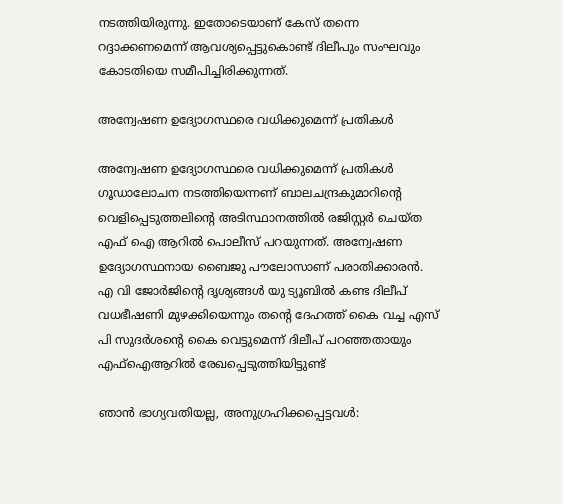നടത്തിയിരുന്നു. ഇതോടെയാണ് കേസ് തന്നെ റദ്ദാക്കണമെന്ന് ആവശ്യപ്പെട്ടുകൊണ്ട് ദിലീപും സംഘവും കോടതിയെ സമീപിച്ചിരിക്കുന്നത്.

അന്വേഷണ ഉദ്യോഗസ്ഥരെ വധിക്കുമെന്ന് പ്രതികള്‍

അന്വേഷണ ഉദ്യോഗസ്ഥരെ വധിക്കുമെന്ന് പ്രതികള്‍ ഗൂഡാലോചന നടത്തിയെന്നണ് ബാലചന്ദ്രകുമാറിന്റെ വെളിപ്പെടുത്തലിന്റെ അടിസ്ഥാനത്തില്‍ രജിസ്റ്റർ ചെയ്ത എഫ് ഐ ആറില്‍ പൊലീസ് പറയുന്നത്. അന്വേഷണ ഉദ്യോഗസ്ഥനായ ബൈജു പൗലോസാണ് പരാതിക്കാരന്‍. എ വി ജോര്‍ജിന്റെ ദൃശ്യങ്ങള്‍ യു ട്യൂബില്‍ കണ്ട ദിലീപ് വധഭീഷണി മുഴക്കിയെന്നും തന്റെ ദേഹത്ത് കൈ വച്ച എസ് പി സുദര്‍ശന്റെ കൈ വെട്ടുമെന്ന് ദിലീപ് പറഞ്ഞതായും എഫ്‌ഐആറില്‍ രേഖപ്പെടുത്തിയിട്ടുണ്ട്

ഞാന്‍ ഭാഗ്യവതിയല്ല, അനുഗ്രഹിക്കപ്പെട്ടവള്‍: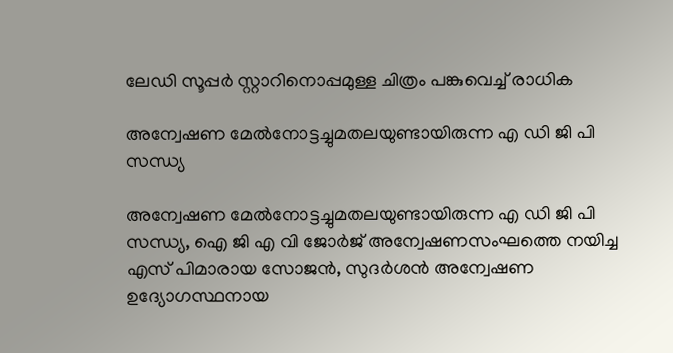ലേഡി സൂപ്പർ സ്റ്റാറിനൊപ്പമുള്ള ചിത്രം പങ്കുവെച്ച് രാധിക

അന്വേഷണ മേല്‍നോട്ടച്ചുമതലയുണ്ടായിരുന്ന എ ഡി ജി പി സന്ധ്യ

അന്വേഷണ മേല്‍നോട്ടച്ചുമതലയുണ്ടായിരുന്ന എ ഡി ജി പി സന്ധ്യ, ഐ ജി എ വി ജോര്‍ജ് അന്വേഷണസംഘത്തെ നയിച്ച എസ് പിമാരായ സോജന്‍, സുദര്‍ശന്‍ അന്വേഷണ ഉദ്യോഗസ്ഥനായ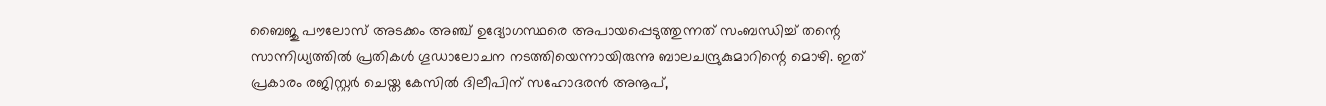ബൈജു പൗലോസ് അടക്കം അഞ്ച് ഉദ്യോഗസ്ഥരെ അപായപ്പെടുത്തുന്നത് സംബന്ധിച്ച് തന്റെ സാന്നിധ്യത്തില്‍ പ്രതികള്‍ ഗൂഡാലോചന നടത്തിയെന്നായിരുന്നു ബാലചന്ദ്രുകുമാറിന്റെ മൊഴി. ഇത് പ്രകാരം രജിസ്റ്റർ ചെയ്ത കേസില്‍ ദിലീപിന് സഹോദരന്‍ അനൂപ്,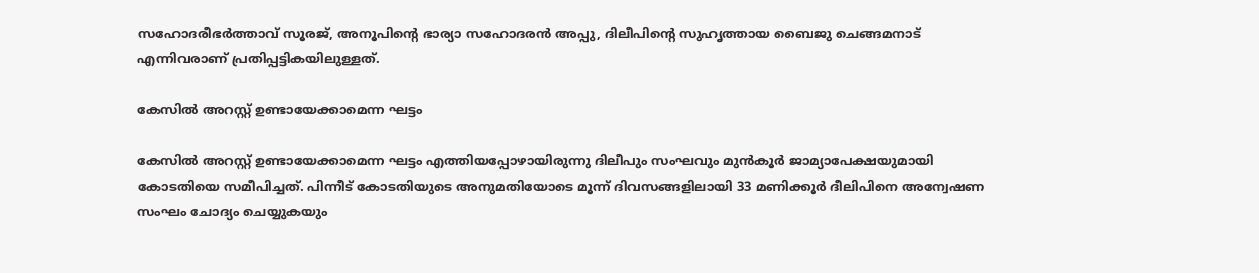സഹോദരീഭര്‍ത്താവ് സൂരജ്, അനൂപിന്റെ ഭാര്യാ സഹോദരന്‍ അപ്പു, ദിലീപിന്റെ സുഹൃത്തായ ബൈജു ചെങ്ങമനാട് എന്നിവരാണ് പ്രതിപ്പട്ടികയിലുള്ളത്.

കേസില്‍ അറസ്റ്റ് ഉണ്ടായേക്കാമെന്ന ഘട്ടം

കേസില്‍ അറസ്റ്റ് ഉണ്ടായേക്കാമെന്ന ഘട്ടം എത്തിയപ്പോഴായിരുന്നു ദിലീപും സംഘവും മുന്‍കൂർ ജാമ്യാപേക്ഷയുമായി കോടതിയെ സമീപിച്ചത്. പിന്നീട് കോടതിയുടെ അനുമതിയോടെ മൂന്ന് ദിവസങ്ങളിലായി 33 മണിക്കൂർ ദീലിപിനെ അന്വേഷണ സംഘം ചോദ്യം ചെയ്യുകയും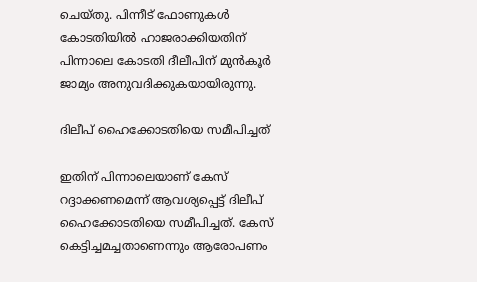ചെയ്തു. പിന്നീട് ഫോണുകള്‍ കോടതിയില്‍ ഹാജരാക്കിയതിന് പിന്നാലെ കോടതി ദീലീപിന് മുന്‍കൂർ ജാമ്യം അനുവദിക്കുകയായിരുന്നു.

ദിലീപ് ഹൈക്കോടതിയെ സമീപിച്ചത്

ഇതിന് പിന്നാലെയാണ് കേസ് റദ്ദാക്കണമെന്ന് ആവശ്യപ്പെട്ട് ദിലീപ് ഹൈക്കോടതിയെ സമീപിച്ചത്. കേസ് കെട്ടിച്ചമച്ചതാണെന്നും ആരോപണം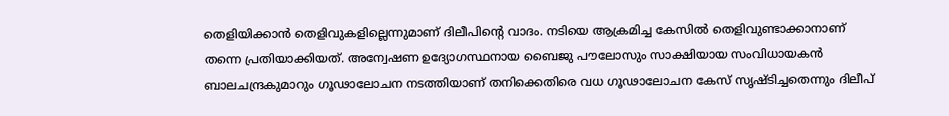തെളിയിക്കാൻ തെളിവുകളില്ലെന്നുമാണ് ദിലീപിന്റെ വാദം. നടിയെ ആക്രമിച്ച കേസിൽ തെളിവുണ്ടാക്കാനാണ് തന്നെ പ്രതിയാക്കിയത്. അന്വേഷണ ഉദ്യോഗസ്ഥനായ ബൈജു പൗലോസും സാക്ഷിയായ സംവിധായകൻ ബാലചന്ദ്രകുമാറും ഗൂഢാലോചന നടത്തിയാണ് തനിക്കെതിരെ വധ ഗൂഢാലോചന കേസ് സൃഷ്ടിച്ചതെന്നും ദിലീപ്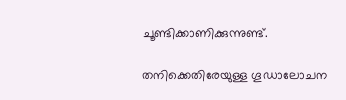ചൂണ്ടിക്കാണിക്കുന്നുണ്ട്.

തനിക്കെതിരേയുള്ള ഗൂഡാലോചന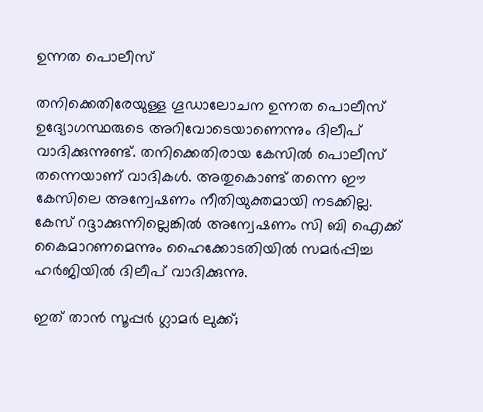ഉന്നത പൊലീസ്

തനിക്കെതിരേയുള്ള ഗൂഡാലോചന ഉന്നത പൊലീസ് ഉദ്യോഗസ്ഥരുടെ അറിവോടെയാണെന്നും ദിലീപ് വാദിക്കുന്നുണ്ട്. തനിക്കെതിരായ കേസില്‍ പൊലീസ് തന്നെയാണ് വാദികള്‍. അതുകൊണ്ട് തന്നെ ഈ കേസിലെ അന്വേഷണം നീതിയുക്തമായി നടക്കില്ല. കേസ് റദ്ദാക്കുന്നില്ലെങ്കില്‍ അന്വേഷണം സി ബി ഐക്ക് കൈമാറണമെന്നും ഹൈക്കോടതിയില്‍ സമർപ്പിച്ച ഹർജിയില്‍ ദിലീപ് വാദിക്കുന്നു.

ഇത് താന്‍ സൂപ്പർ ഗ്ലാമർ ലുക്ക്;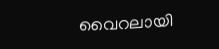വൈറലായി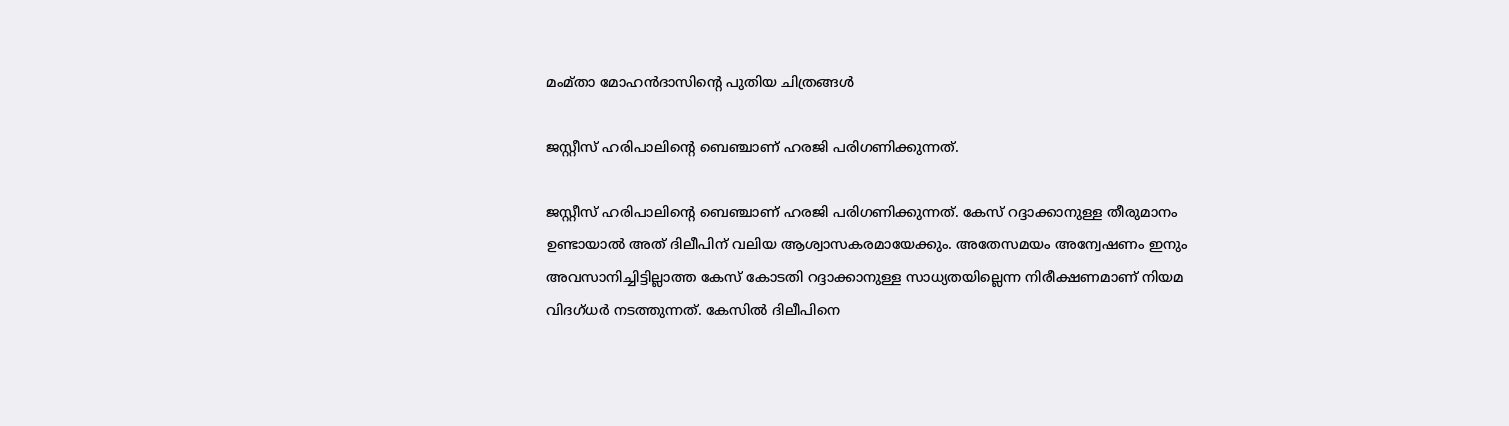മംമ്താ മോഹന്‍ദാസിന്റെ പുതിയ ചിത്രങ്ങള്‍

ജസ്റ്റീസ് ഹരിപാലിന്‍റെ ബെഞ്ചാണ് ഹരജി പരിഗണിക്കുന്നത്.

ജസ്റ്റീസ് ഹരിപാലിന്‍റെ ബെഞ്ചാണ് ഹരജി പരിഗണിക്കുന്നത്. കേസ് റദ്ദാക്കാനുള്ള തീരുമാനം ഉണ്ടായാല്‍ അത് ദിലീപിന് വലിയ ആശ്വാസകരമായേക്കും. അതേസമയം അന്വേഷണം ഇനും അവസാനിച്ചിട്ടില്ലാത്ത കേസ് കോടതി റദ്ദാക്കാനുള്ള സാധ്യതയില്ലെന്ന നിരീക്ഷണമാണ് നിയമ വിദഗ്ധർ നടത്തുന്നത്. കേസില്‍ ദിലീപിനെ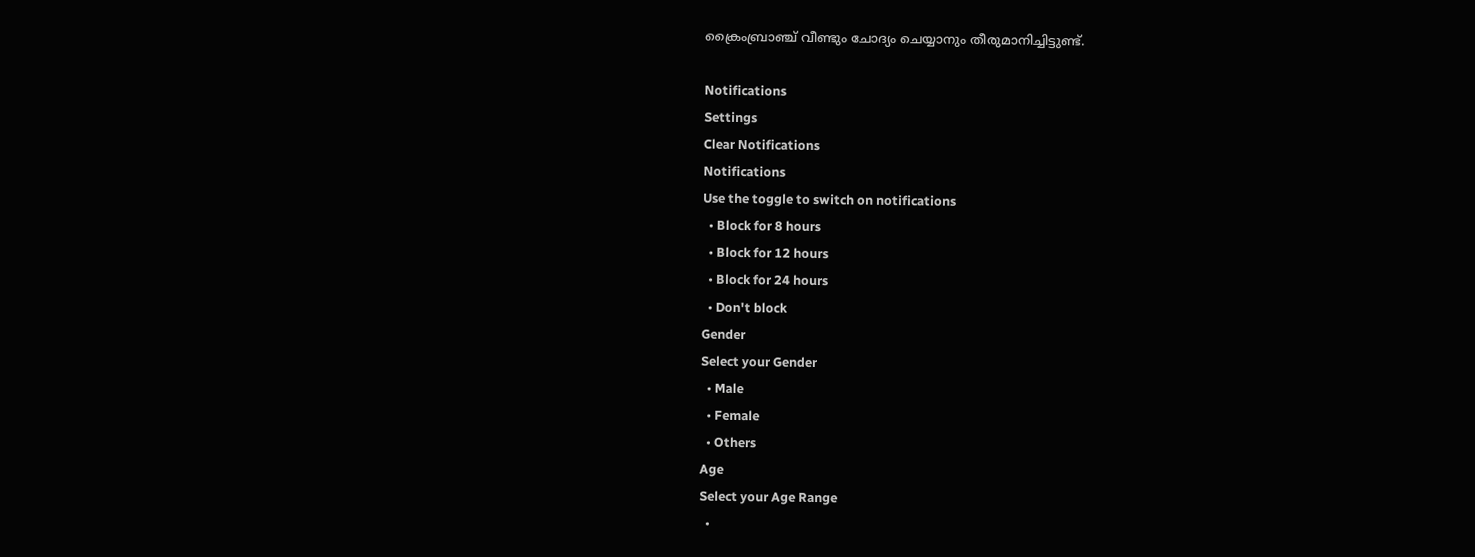ക്രൈംബ്രാഞ്ച് വീണ്ടും ചോദ്യം ചെയ്യാനും തീരുമാനിച്ചിട്ടുണ്ട്.

Notifications
Settings
Clear Notifications
Notifications
Use the toggle to switch on notifications
  • Block for 8 hours
  • Block for 12 hours
  • Block for 24 hours
  • Don't block
Gender
Select your Gender
  • Male
  • Female
  • Others
Age
Select your Age Range
  •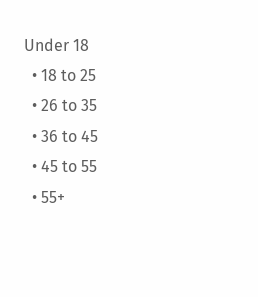Under 18
  • 18 to 25
  • 26 to 35
  • 36 to 45
  • 45 to 55
  • 55+